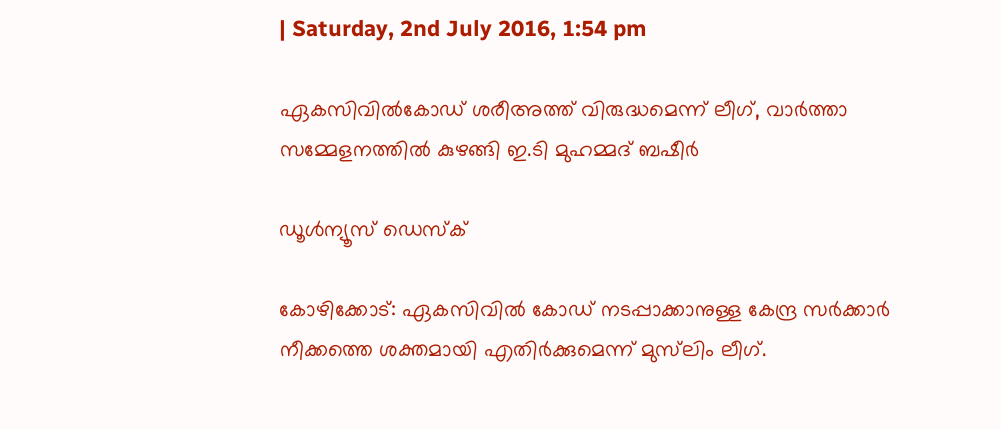| Saturday, 2nd July 2016, 1:54 pm

ഏകസിവില്‍കോഡ് ശരീഅത്ത് വിരുദ്ധമെന്ന് ലീഗ്, വാര്‍ത്താ സമ്മേളനത്തില്‍ കുഴങ്ങി ഇ.ടി മുഹമ്മദ് ബഷീര്‍

ഡൂള്‍ന്യൂസ് ഡെസ്‌ക്

കോഴിക്കോട്: ഏകസിവില്‍ കോഡ് നടപ്പാക്കാനുള്ള കേന്ദ്ര സര്‍ക്കാര്‍ നീക്കത്തെ ശക്തമായി എതിര്‍ക്കുമെന്ന് മുസ്‌ലിം ലീഗ്.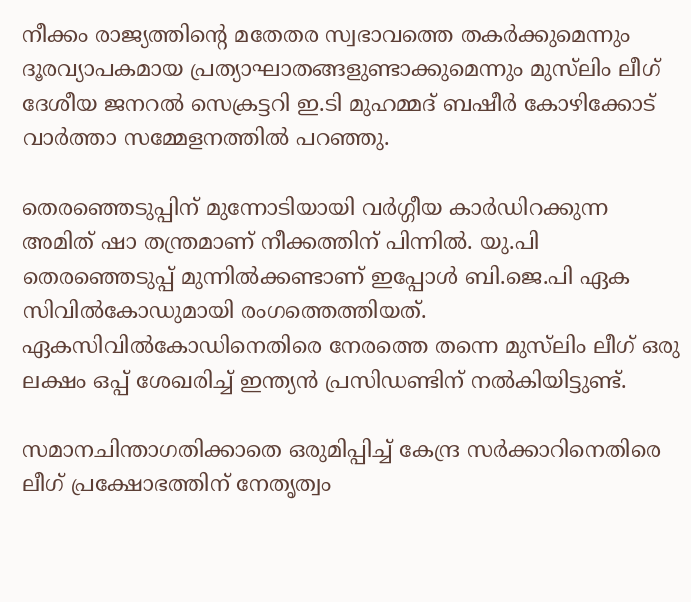നീക്കം രാജ്യത്തിന്റെ മതേതര സ്വഭാവത്തെ തകര്‍ക്കുമെന്നും ദൂരവ്യാപകമായ പ്രത്യാഘാതങ്ങളുണ്ടാക്കുമെന്നും മുസ്‌ലിം ലീഗ് ദേശീയ ജനറല്‍ സെക്രട്ടറി ഇ.ടി മുഹമ്മദ് ബഷീര്‍ കോഴിക്കോട് വാര്‍ത്താ സമ്മേളനത്തില്‍ പറഞ്ഞു.

തെരഞ്ഞെടുപ്പിന് മുന്നോടിയായി വര്‍ഗ്ഗീയ കാര്‍ഡിറക്കുന്ന അമിത് ഷാ തന്ത്രമാണ് നീക്കത്തിന് പിന്നില്‍. യു.പി തെരഞ്ഞെടുപ്പ് മുന്നില്‍ക്കണ്ടാണ് ഇപ്പോള്‍ ബി.ജെ.പി ഏക സിവില്‍കോഡുമായി രംഗത്തെത്തിയത്. ഏകസിവില്‍കോഡിനെതിരെ നേരത്തെ തന്നെ മുസ്‌ലിം ലീഗ് ഒരു ലക്ഷം ഒപ്പ് ശേഖരിച്ച് ഇന്ത്യന്‍ പ്രസിഡണ്ടിന് നല്‍കിയിട്ടുണ്ട്.

സമാനചിന്താഗതിക്കാതെ ഒരുമിപ്പിച്ച് കേന്ദ്ര സര്‍ക്കാറിനെതിരെ ലീഗ് പ്രക്ഷോഭത്തിന് നേതൃത്വം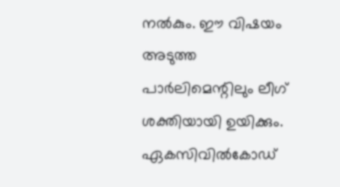നല്‍കും. ഈ വിഷയം അടുത്ത പാര്‍ലിമെന്റിലും ലീഗ് ശക്തിയായി ഉയിക്കും. ഏകസിവില്‍കോഡ്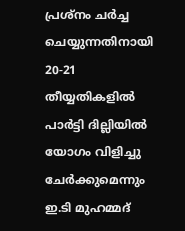പ്രശ്‌നം ചര്‍ച്ച ചെയ്യുന്നതിനായി 20-21 തീയ്യതികളില്‍ പാര്‍ട്ടി ദില്ലിയില്‍ യോഗം വിളിച്ചു ചേര്‍ക്കുമെന്നും ഇ.ടി മുഹമ്മദ്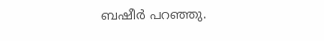ബഷീര്‍ പറഞ്ഞു.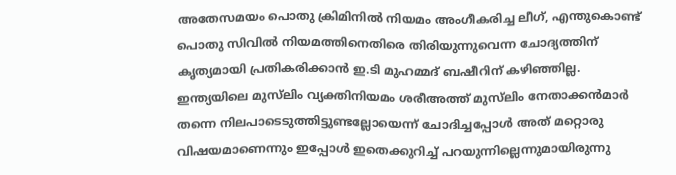അതേസമയം പൊതു ക്രിമിനില്‍ നിയമം അംഗീകരിച്ച ലീഗ്, എന്തുകൊണ്ട് പൊതു സിവില്‍ നിയമത്തിനെതിരെ തിരിയുന്നുവെന്ന ചോദ്യത്തിന് കൃത്യമായി പ്രതികരിക്കാന്‍ ഇ.ടി മുഹമ്മദ് ബഷീറിന് കഴിഞ്ഞില്ല. ഇന്ത്യയിലെ മുസ്‌ലിം വ്യക്തിനിയമം ശരീഅത്ത് മുസ്‌ലിം നേതാക്കന്‍മാര്‍ തന്നെ നിലപാടെടുത്തിട്ടുണ്ടല്ലോയെന്ന് ചോദിച്ചപ്പോള്‍ അത് മറ്റൊരു വിഷയമാണെന്നും ഇപ്പോള്‍ ഇതെക്കുറിച്ച് പറയുന്നില്ലെന്നുമായിരുന്നു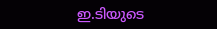ഇ.ടിയുടെ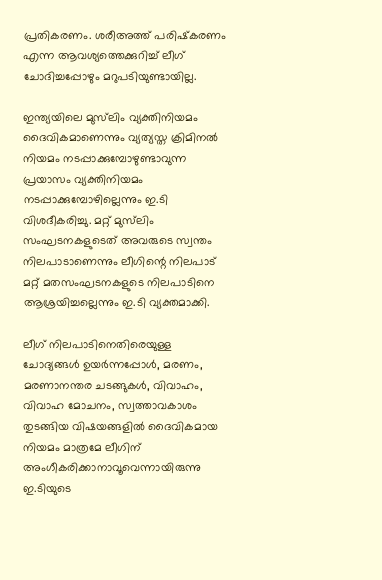പ്രതികരണം. ശരീഅത്ത് പരിഷ്‌കരണം എന്ന ആവശ്യത്തെക്കുറിച്ച് ലീഗ് ചോദിച്ചപ്പോഴും മറുപടിയുണ്ടായില്ല.

ഇന്ത്യയിലെ മുസ്‌ലിം വ്യക്തിനിയമം ദൈവികമാണെന്നും വ്യത്യസ്ത ക്രിമിനല്‍ നിയമം നടപ്പാക്കുമ്പോഴുണ്ടാവുന്ന പ്രയാസം വ്യക്തിനിയമം നടപ്പാക്കുമ്പോഴില്ലെന്നും ഇ.ടി വിശദീകരിച്ചു. മറ്റ് മുസ്‌ലിം സംഘടനകളുടെത് അവരുടെ സ്വന്തം നിലപാടാണെന്നും ലീഗിന്റെ നിലപാട് മറ്റ് മതസംഘടനകളുടെ നിലപാടിനെ ആശ്രയിച്ചല്ലെന്നും ഇ.ടി വ്യക്തമാക്കി.

ലീഗ് നിലപാടിനെതിരെയുള്ള ചോദ്യങ്ങള്‍ ഉയര്‍ന്നപ്പോള്‍, മരണം, മരണാനന്തര ചടങ്ങുകള്‍, വിവാഹം, വിവാഹ മോചനം, സ്വത്താവകാശം തുടങ്ങിയ വിഷയങ്ങളില്‍ ദൈവികമായ നിയമം മാത്രമേ ലീഗിന് അംഗീകരിക്കാനാവൂവെന്നായിരുന്നു ഇ.ടിയുടെ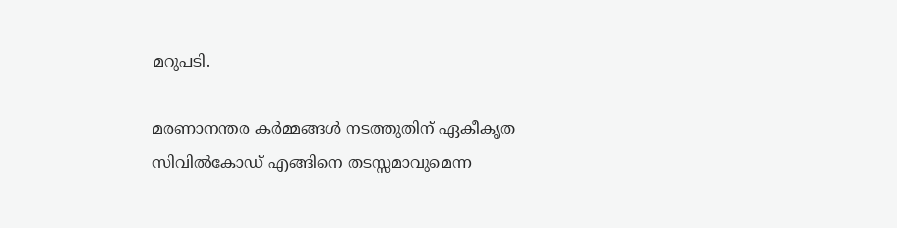മറുപടി.

മരണാനന്തര കര്‍മ്മങ്ങള്‍ നടത്തുതിന് ഏകീകൃത സിവില്‍കോഡ് എങ്ങിനെ തടസ്സമാവുമെന്ന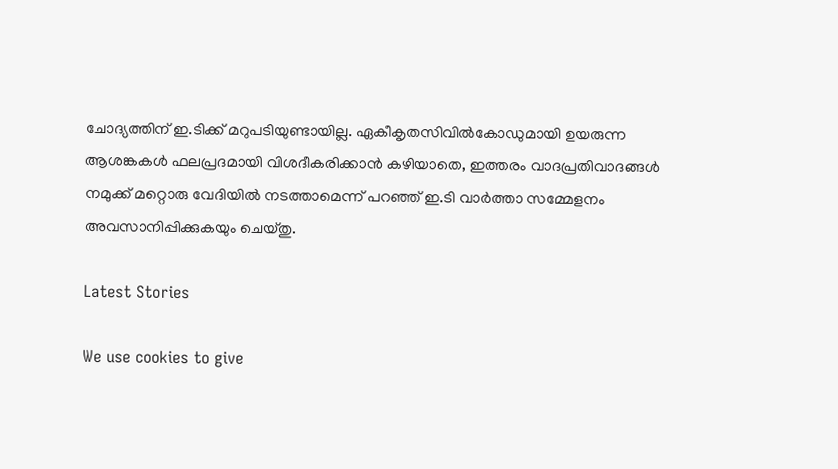ചോദ്യത്തിന് ഇ.ടിക്ക് മറുപടിയുണ്ടായില്ല. ഏകീകൃതസിവില്‍കോഡുമായി ഉയരുന്ന ആശങ്കകള്‍ ഫലപ്രദമായി വിശദീകരിക്കാന്‍ കഴിയാതെ, ഇത്തരം വാദപ്രതിവാദങ്ങള്‍ നമുക്ക് മറ്റൊരു വേദിയില്‍ നടത്താമെന്ന് പറഞ്ഞ് ഇ.ടി വാര്‍ത്താ സമ്മേളനം അവസാനിപ്പിക്കുകയും ചെയ്തു.

Latest Stories

We use cookies to give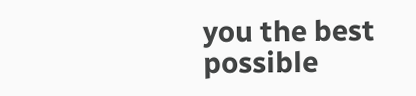you the best possible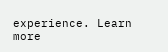experience. Learn more